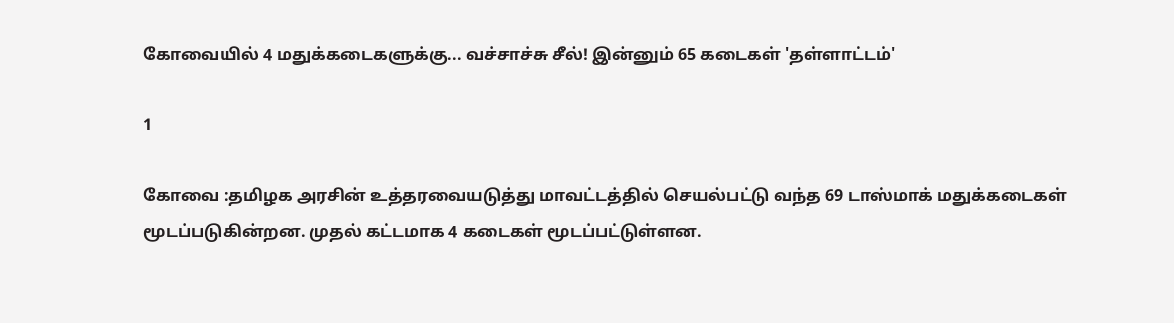கோவையில் 4 மதுக்கடைகளுக்கு... வச்சாச்சு சீல்! இன்னும் 65 கடைகள் 'தள்ளாட்டம்'

1

கோவை :தமிழக அரசின் உத்தரவையடுத்து மாவட்டத்தில் செயல்பட்டு வந்த 69 டாஸ்மாக் மதுக்கடைகள் மூடப்படுகின்றன. முதல் கட்டமாக 4 கடைகள் மூடப்பட்டுள்ளன.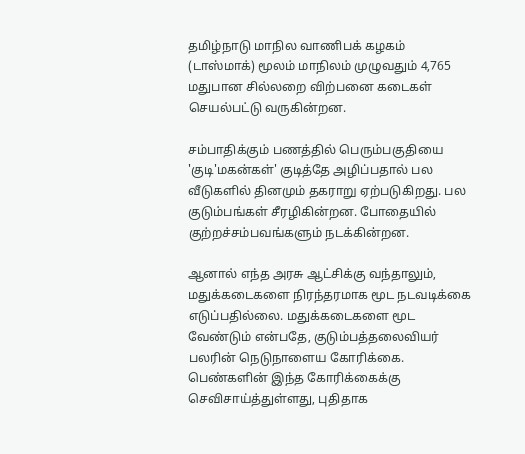தமிழ்நாடு மாநில வாணிபக் கழகம் (டாஸ்மாக்) மூலம் மாநிலம் முழுவதும் 4,765 மதுபான சில்லறை விற்பனை கடைகள் செயல்பட்டு வருகின்றன.

சம்பாதிக்கும் பணத்தில் பெரும்பகுதியை 'குடி'மகன்கள்' குடித்தே அழிப்பதால் பல வீடுகளில் தினமும் தகராறு ஏற்படுகிறது. பல குடும்பங்கள் சீரழிகின்றன. போதையில் குற்றச்சம்பவங்களும் நடக்கின்றன.

ஆனால் எந்த அரசு ஆட்சிக்கு வந்தாலும், மதுக்கடைகளை நிரந்தரமாக மூட நடவடிக்கை எடுப்பதில்லை. மதுக்கடைகளை மூட வேண்டும் என்பதே, குடும்பத்தலைவியர் பலரின் நெடுநாளைய கோரிக்கை. பெண்களின் இந்த கோரிக்கைக்கு செவிசாய்த்துள்ளது, புதிதாக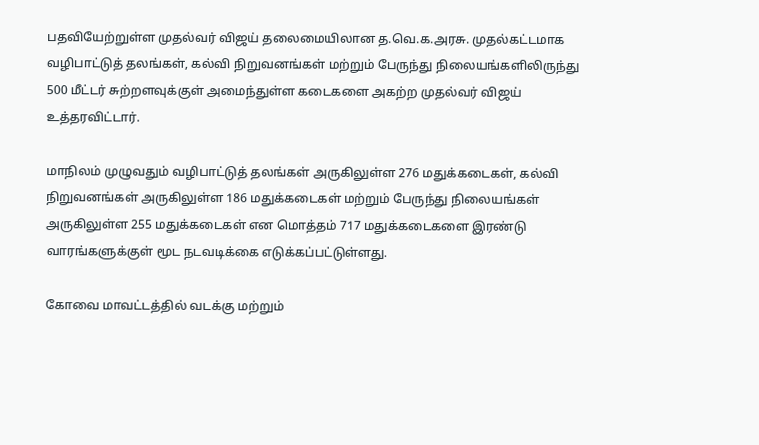பதவியேற்றுள்ள முதல்வர் விஜய் தலைமையிலான த.வெ.க.அரசு. முதல்கட்டமாக வழிபாட்டுத் தலங்கள், கல்வி நிறுவனங்கள் மற்றும் பேருந்து நிலையங்களிலிருந்து 500 மீட்டர் சுற்றளவுக்குள் அமைந்துள்ள கடைகளை அகற்ற முதல்வர் விஜய் உத்தரவிட்டார்.

மாநிலம் முழுவதும் வழிபாட்டுத் தலங்கள் அருகிலுள்ள 276 மதுக்கடைகள், கல்வி நிறுவனங்கள் அருகிலுள்ள 186 மதுக்கடைகள் மற்றும் பேருந்து நிலையங்கள் அருகிலுள்ள 255 மதுக்கடைகள் என மொத்தம் 717 மதுக்கடைகளை இரண்டு வாரங்களுக்குள் மூட நடவடிக்கை எடுக்கப்பட்டுள்ளது.

கோவை மாவட்டத்தில் வடக்கு மற்றும்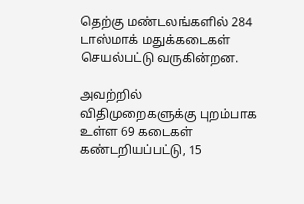தெற்கு மண்டலங்களில் 284 டாஸ்மாக் மதுக்கடைகள் செயல்பட்டு வருகின்றன.

அவற்றில் விதிமுறைகளுக்கு புறம்பாக உள்ள 69 கடைகள் கண்டறியப்பட்டு, 15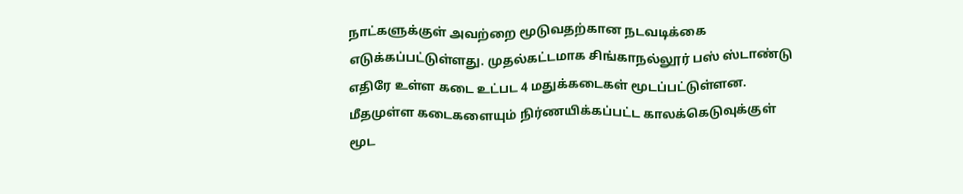நாட்களுக்குள் அவற்றை மூடுவதற்கான நடவடிக்கை எடுக்கப்பட்டுள்ளது. முதல்கட்டமாக சிங்காநல்லூர் பஸ் ஸ்டாண்டு எதிரே உள்ள கடை உட்பட 4 மதுக்கடைகள் மூடப்பட்டுள்ளன. மீதமுள்ள கடைகளையும் நிர்ணயிக்கப்பட்ட காலக்கெடுவுக்குள் மூட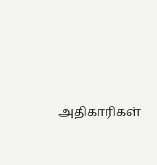அதிகாரிகள்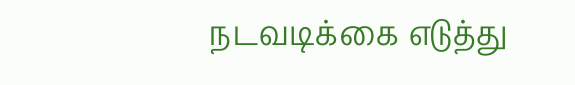நடவடிக்கை எடுத்து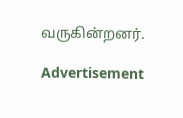வருகின்றனர்.

Advertisement